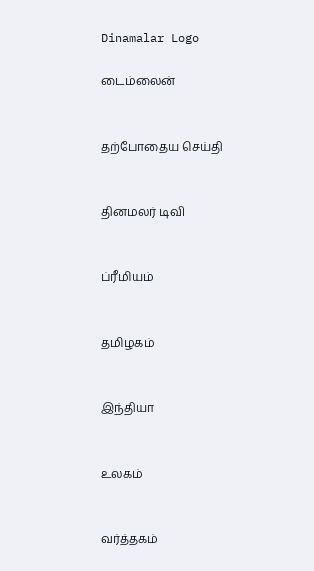Dinamalar Logo

டைம்லைன்


தற்போதைய செய்தி


தினமலர் டிவி


ப்ரீமியம்


தமிழகம்


இந்தியா


உலகம்


வர்த்தகம்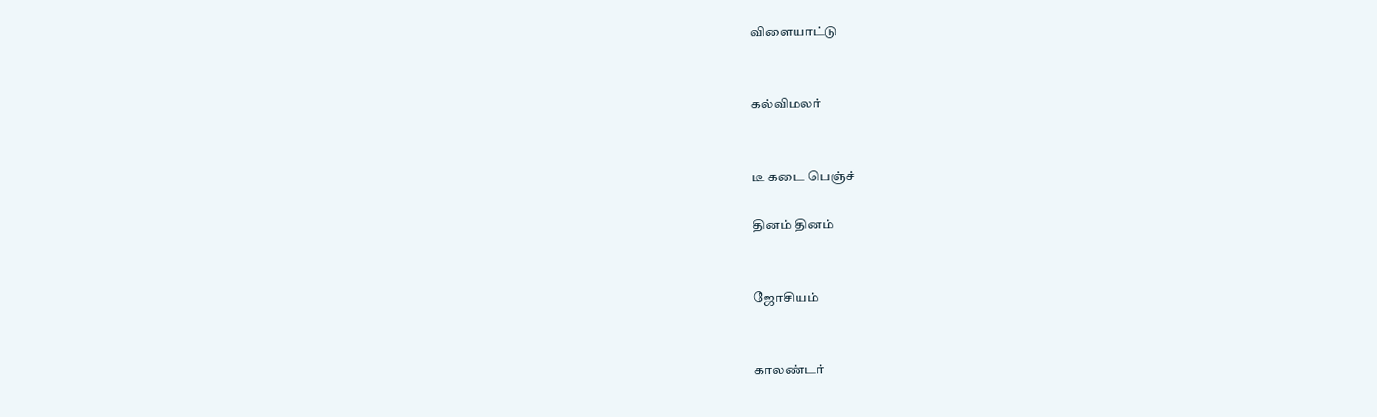விளையாட்டு


கல்விமலர்


டீ கடை பெஞ்ச்

தினம் தினம்


ஜோசியம்


காலண்டர்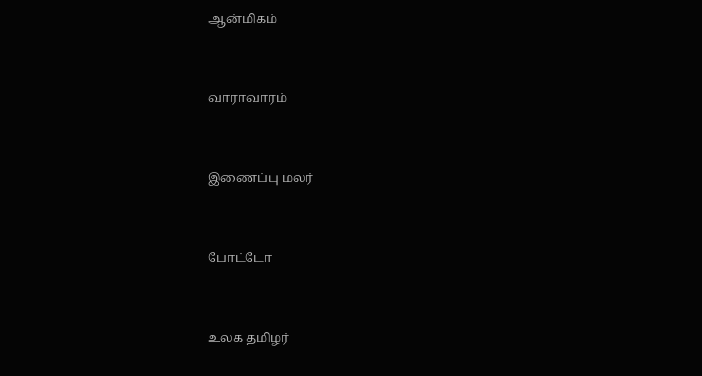ஆன்மிகம்


வாராவாரம்


இணைப்பு மலர்


போட்டோ


உலக தமிழர்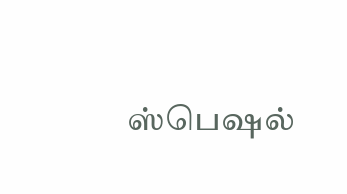ஸ்பெஷல்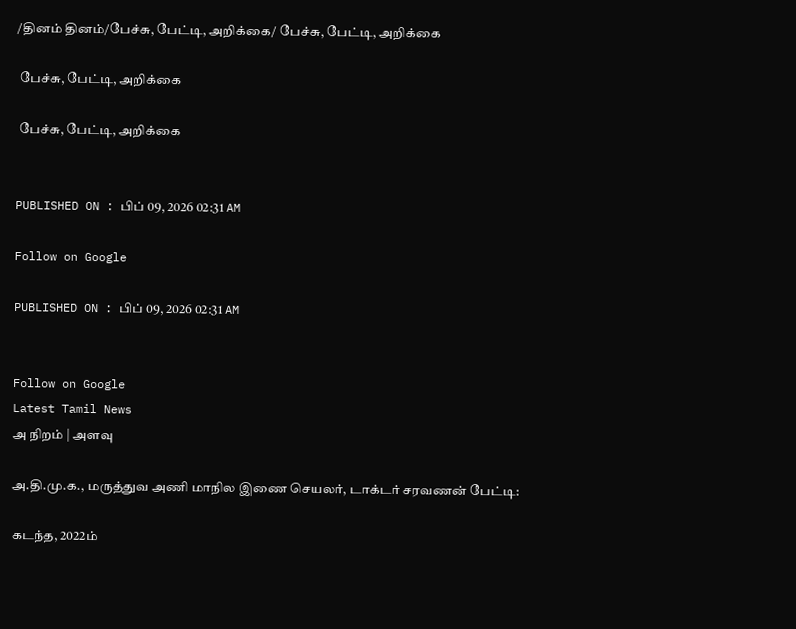/தினம் தினம்/பேச்சு, பேட்டி, அறிக்கை/ பேச்சு, பேட்டி, அறிக்கை

 பேச்சு, பேட்டி, அறிக்கை

 பேச்சு, பேட்டி, அறிக்கை


PUBLISHED ON : பிப் 09, 2026 02:31 AM

Follow on Google

PUBLISHED ON : பிப் 09, 2026 02:31 AM


Follow on Google
Latest Tamil News
அ நிறம் | அளவு

அ.தி.மு.க., மருத்துவ அணி மாநில இணை செயலர், டாக்டர் சரவணன் பேட்டி:

கடந்த, 2022ம்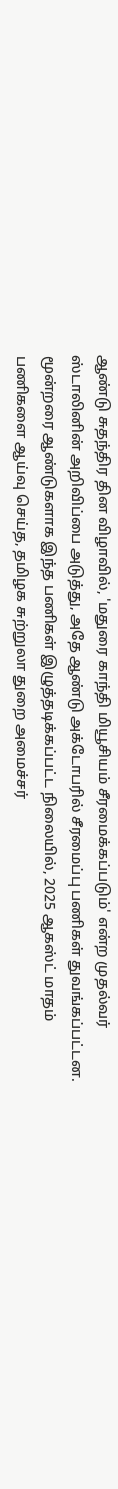ஆண்டு சுதந்திர தின விழாவில், 'மதுரை காந்தி மியூசியம் சீரமைக்கப்படும்' என்ற முதல்வர் ஸ்டாலினின் அறிவிப்பை அடுத்து, அதே ஆண்டு அக்டோபரில் சீரமைப்பு பணிகள் துவங்கப்பட்டன. மூன்றரை ஆண்டுகளாக இந்த பணிகள் இழுத்தடிக்கப்பட்ட நிலையில், 2025 ஆகஸ்ட் மாதம் பணிகளை ஆய்வு செய்த, தமிழக சுற்றுலா துறை அமைச்சர்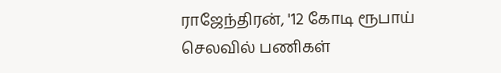ராஜேந்திரன், '12 கோடி ரூபாய் செலவில் பணிகள்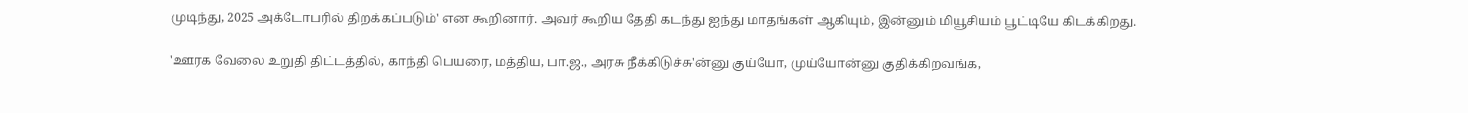முடிந்து, 2025 அக்டோபரில் திறக்கப்படும்' என கூறினார். அவர் கூறிய தேதி கடந்து ஐந்து மாதங்கள் ஆகியும், இன்னும் மியூசியம் பூட்டியே கிடக்கிறது.

'ஊரக வேலை உறுதி திட்டத்தில், காந்தி பெயரை, மத்திய, பா.ஜ., அரசு நீக்கிடுச்சு'ன்னு குய்யோ, முய்யோன்னு குதிக்கிறவங்க,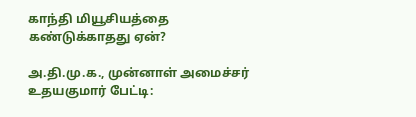காந்தி மியூசியத்தை கண்டுக்காதது ஏன்?

அ.தி.மு.க., முன்னாள் அமைச்சர் உதயகுமார் பேட்டி: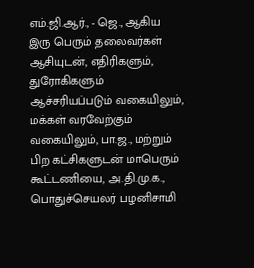எம்.ஜி.ஆர்., - ஜெ., ஆகிய இரு பெரும் தலைவர்கள் ஆசியுடன், எதிரிகளும், துரோகிகளும் ஆச்சரியப்படும் வகையிலும், மக்கள் வரவேற்கும் வகையிலும், பா.ஜ., மற்றும் பிற கட்சிகளுடன் மாபெரும் கூட்டணியை, அ.தி.மு.க., பொதுச்செயலர் பழனிசாமி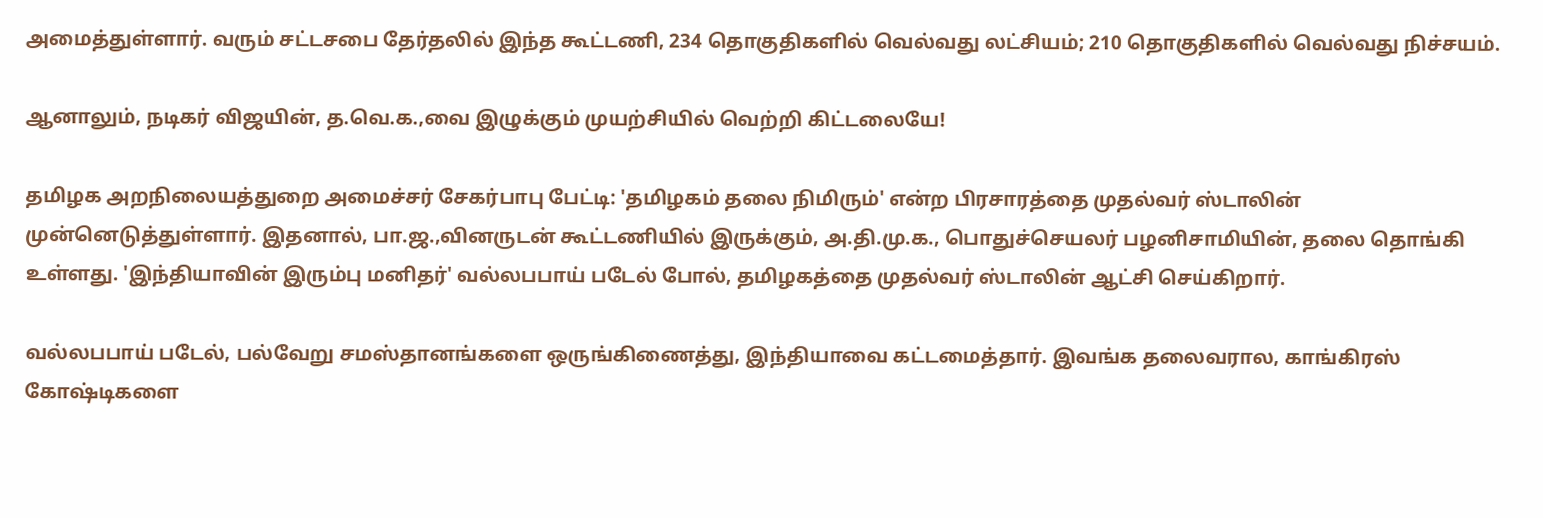அமைத்துள்ளார். வரும் சட்டசபை தேர்தலில் இந்த கூட்டணி, 234 தொகுதிகளில் வெல்வது லட்சியம்; 210 தொகுதிகளில் வெல்வது நிச்சயம்.

ஆனாலும், நடிகர் விஜயின், த.வெ.க.,வை இழுக்கும் முயற்சியில் வெற்றி கிட்டலையே!

தமிழக அறநிலையத்துறை அமைச்சர் சேகர்பாபு பேட்டி: 'தமிழகம் தலை நிமிரும்' என்ற பிரசாரத்தை முதல்வர் ஸ்டாலின் முன்னெடுத்துள்ளார். இதனால், பா.ஜ.,வினருடன் கூட்டணியில் இருக்கும், அ.தி.மு.க., பொதுச்செயலர் பழனிசாமியின், தலை தொங்கி உள்ளது. 'இந்தியாவின் இரும்பு மனிதர்' வல்லபபாய் படேல் போல், தமிழகத்தை முதல்வர் ஸ்டாலின் ஆட்சி செய்கிறார்.

வல்லபபாய் படேல், பல்வேறு சமஸ்தானங்களை ஒருங்கிணைத்து, இந்தியாவை கட்டமைத்தார். இவங்க தலைவரால, காங்கிரஸ் கோஷ்டிகளை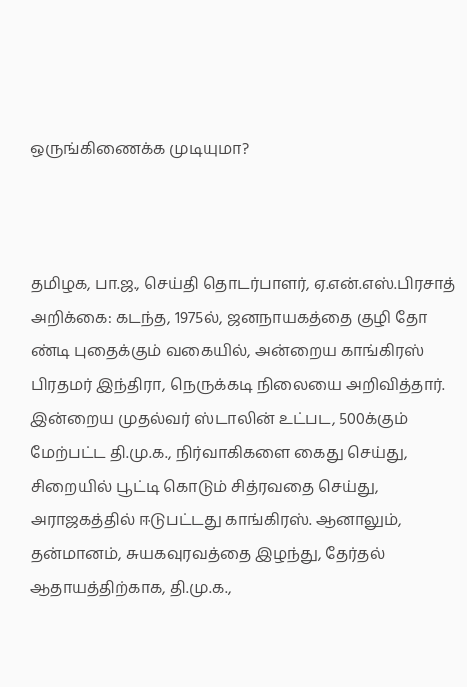ஒருங்கிணைக்க முடியுமா?



தமிழக, பா.ஜ., செய்தி தொடர்பாளர், ஏ.என்.எஸ்.பிரசாத் அறிக்கை: கடந்த, 1975ல், ஜனநாயகத்தை குழி தோ ண்டி புதைக்கும் வகையில், அன்றைய காங்கிரஸ் பிரதமர் இந்திரா, நெருக்கடி நிலையை அறிவித்தார். இன்றைய முதல்வர் ஸ்டாலின் உட்பட, 500க்கும் மேற்பட்ட தி.மு.க., நிர்வாகிகளை கைது செய்து, சிறையில் பூட்டி கொடும் சித்ரவதை செய்து, அராஜகத்தில் ஈடுபட்டது காங்கிரஸ். ஆனாலும், தன்மானம், சுயகவுரவத்தை இழந்து, தேர்தல் ஆதாயத்திற்காக, தி.மு.க.,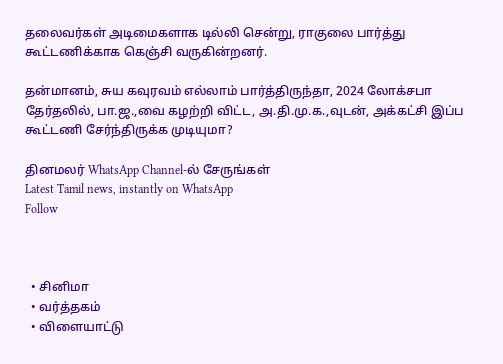தலைவர்கள் அடிமைகளாக டில்லி சென்று, ராகுலை பார்த்து கூட்டணிக்காக கெஞ்சி வருகின்றனர்.

தன்மானம், சுய கவுரவம் எல்லாம் பார்த்திருந்தா, 2024 லோக்சபா தேர்தலில், பா.ஜ.,வை கழற்றி விட்ட, அ.தி.மு.க.,வுடன், அக்கட்சி இப்ப கூட்டணி சேர்ந்திருக்க முடியுமா?

தினமலர் WhatsApp Channel-ல் சேருங்கள்
Latest Tamil news, instantly on WhatsApp
Follow



  • சினிமா
  • வர்த்தகம்
  • விளையாட்டு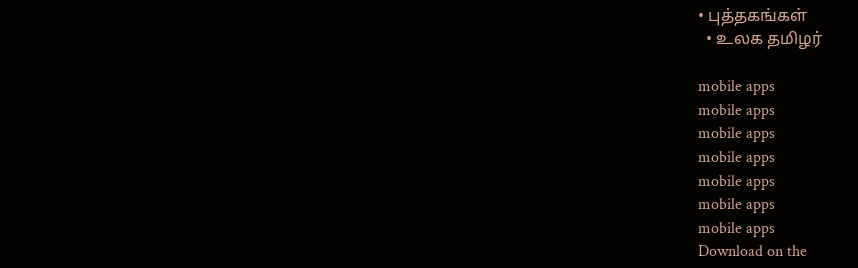• புத்தகங்கள்
  • உலக தமிழர்

mobile apps
mobile apps
mobile apps
mobile apps
mobile apps
mobile apps
mobile apps
Download on the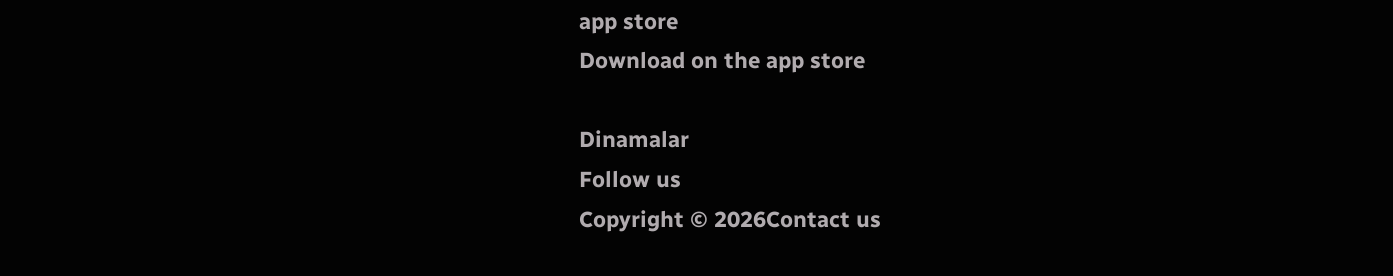app store
Download on the app store

Dinamalar
Follow us
Copyright © 2026Contact us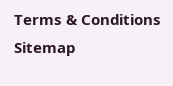Terms & Conditions
Sitemap